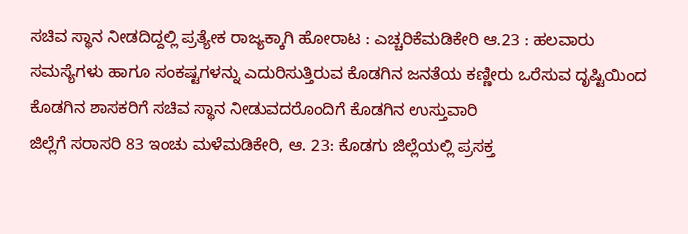ಸಚಿವ ಸ್ಥಾನ ನೀಡದಿದ್ದಲ್ಲಿ ಪ್ರತ್ಯೇಕ ರಾಜ್ಯಕ್ಕಾಗಿ ಹೋರಾಟ : ಎಚ್ಚರಿಕೆಮಡಿಕೇರಿ ಆ.23 : ಹಲವಾರು ಸಮಸ್ಯೆಗಳು ಹಾಗೂ ಸಂಕಷ್ಟಗಳನ್ನು ಎದುರಿಸುತ್ತಿರುವ ಕೊಡಗಿನ ಜನತೆಯ ಕಣ್ಣೀರು ಒರೆಸುವ ದೃಷ್ಟಿಯಿಂದ ಕೊಡಗಿನ ಶಾಸಕರಿಗೆ ಸಚಿವ ಸ್ಥಾನ ನೀಡುವದರೊಂದಿಗೆ ಕೊಡಗಿನ ಉಸ್ತುವಾರಿ
ಜಿಲ್ಲೆಗೆ ಸರಾಸರಿ 83 ಇಂಚು ಮಳೆಮಡಿಕೇರಿ, ಆ. 23: ಕೊಡಗು ಜಿಲ್ಲೆಯಲ್ಲಿ ಪ್ರಸಕ್ತ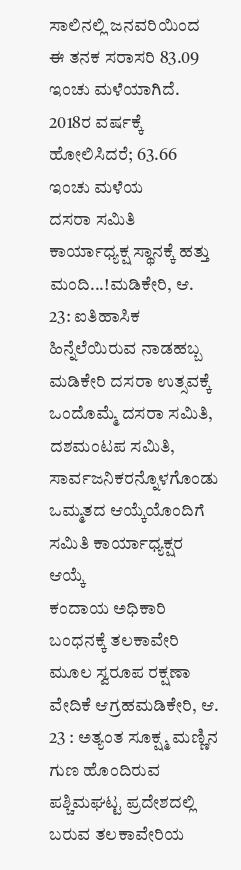ಸಾಲಿನಲ್ಲಿ ಜನವರಿಯಿಂದ ಈ ತನಕ ಸರಾಸರಿ 83.09 ಇಂಚು ಮಳೆಯಾಗಿದೆ. 2018ರ ವರ್ಷಕ್ಕೆ ಹೋಲಿಸಿದರೆ; 63.66 ಇಂಚು ಮಳೆಯ
ದಸರಾ ಸಮಿತಿ ಕಾರ್ಯಾಧ್ಯಕ್ಷ ಸ್ಥಾನಕ್ಕೆ ಹತ್ತು ಮಂದಿ...!ಮಡಿಕೇರಿ, ಆ. 23: ಐತಿಹಾಸಿಕ ಹಿನ್ನೆಲೆಯಿರುವ ನಾಡಹಬ್ಬ ಮಡಿಕೇರಿ ದಸರಾ ಉತ್ಸವಕ್ಕೆ ಒಂದೊಮ್ಮೆ ದಸರಾ ಸಮಿತಿ, ದಶಮಂಟಪ ಸಮಿತಿ, ಸಾರ್ವಜನಿಕರನ್ನೊಳಗೊಂಡು ಒಮ್ಮತದ ಆಯ್ಕೆಯೊಂದಿಗೆ ಸಮಿತಿ ಕಾರ್ಯಾಧ್ಯಕ್ಷರ ಆಯ್ಕೆ
ಕಂದಾಯ ಅಧಿಕಾರಿ ಬಂಧನಕ್ಕೆ ತಲಕಾವೇರಿ ಮೂಲ ಸ್ವರೂಪ ರಕ್ಷಣಾ ವೇದಿಕೆ ಆಗ್ರಹಮಡಿಕೇರಿ, ಆ. 23 : ಅತ್ಯಂತ ಸೂಕ್ಷ್ಮ ಮಣ್ಣಿನ ಗುಣ ಹೊಂದಿರುವ ಪಶ್ಚಿಮಘಟ್ಟ ಪ್ರದೇಶದಲ್ಲಿ ಬರುವ ತಲಕಾವೇರಿಯ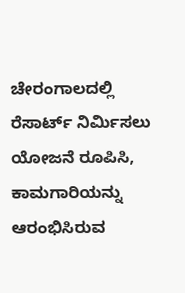ಚೇರಂಗಾಲದಲ್ಲಿ ರೆಸಾರ್ಟ್ ನಿರ್ಮಿಸಲು ಯೋಜನೆ ರೂಪಿಸಿ, ಕಾಮಗಾರಿಯನ್ನು ಆರಂಭಿಸಿರುವ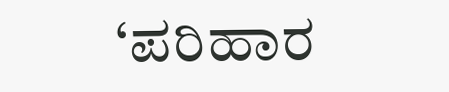‘ಪರಿಹಾರ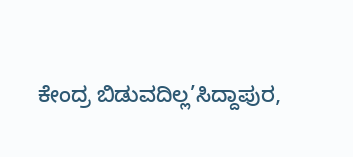ಕೇಂದ್ರ ಬಿಡುವದಿಲ್ಲ’ಸಿದ್ದಾಪುರ,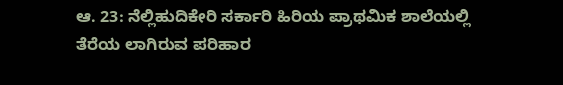ಆ. 23: ನೆಲ್ಲಿಹುದಿಕೇರಿ ಸರ್ಕಾರಿ ಹಿರಿಯ ಪ್ರಾಥಮಿಕ ಶಾಲೆಯಲ್ಲಿ ತೆರೆಯ ಲಾಗಿರುವ ಪರಿಹಾರ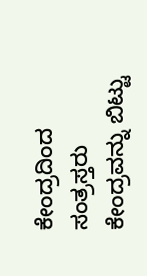ಕೇಂದ್ರದಿಂದ ಸಂತ್ರಸ್ತರು ಕೇಂದ್ರವನ್ನು ಬಿಟ್ಟು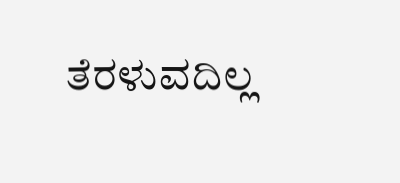ತೆರಳುವದಿಲ್ಲ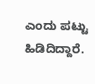ಎಂದು ಪಟ್ಟು ಹಿಡಿದಿದ್ದಾರೆ.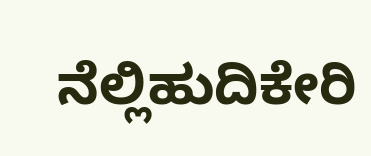ನೆಲ್ಲಿಹುದಿಕೇರಿ